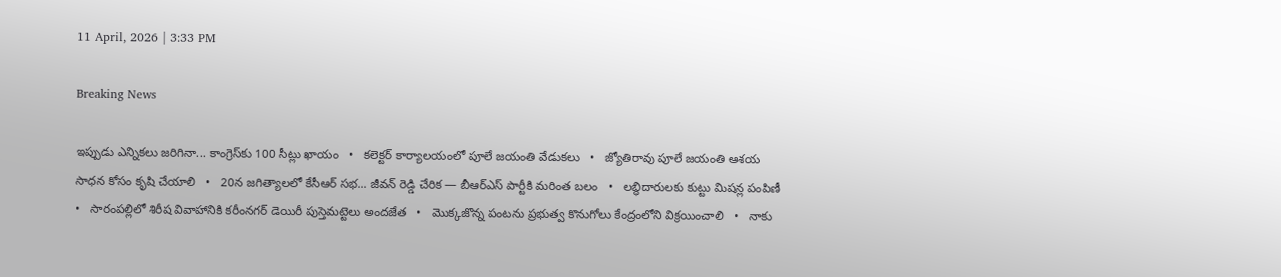11 April, 2026 | 3:33 PM

Breaking News

ఇప్పుడు ఎన్నికలు జరిగినా... కాంగ్రెస్‌కు 100 సీట్లు ఖాయం   •   కలెక్టర్ కార్యాలయంలో పూలే జయంతి వేడుకలు   •   జ్యోతిరావు పూలే జయంతి ఆశయ సాధన కోసం కృషి చేయాలి   •   20న జగిత్యాలలో కేసీఆర్ సభ... జీవన్ రెడ్డి చేరిక — బీఆర్ఎస్ పార్టీకి మరింత బలం   •   లబ్ధిదారులకు కుట్టు మిషన్ల పంపిణీ   •   సారంపల్లిలో శిరీష వివాహానికి కరీంనగర్ డెయిరీ పుస్తెమట్టెలు అందజేత   •   మొక్కజొన్న పంటను ప్రభుత్వ కొనుగోలు కేంద్రంలోని విక్రయించాలి   •   నాకు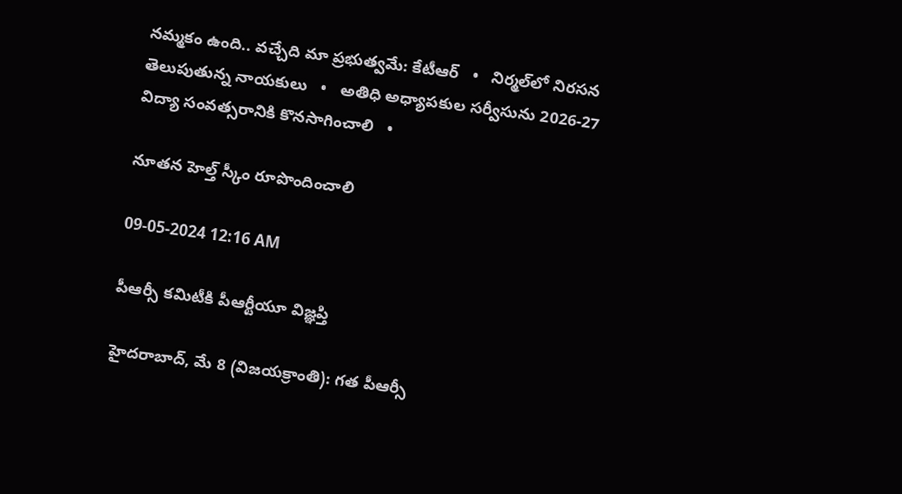నమ్మకం ఉంది.. వచ్చేది మా ప్రభుత్వమే: కేటీఆర్   •   నిర్మల్‌లో నిరసన తెలుపుతున్న నాయకులు   •   అతిధి అధ్యాపకుల సర్వీసును 2026-27 విద్యా సంవత్సరానికి కొనసాగించాలి   •

నూతన హెల్త్ స్కీం రూపొందించాలి

09-05-2024 12:16 AM

పీఆర్సీ కమిటీకి పీఆర్టీయూ విజ్ఞప్తి

హైదరాబాద్, మే 8 (విజయక్రాంతి): గత పీఆర్సీ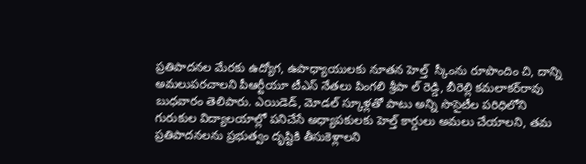ప్రతిపాదనల మేరకు ఉద్యోగ, ఉపాధ్యాయులకు నూతన హెల్త్  స్కీంను రూపొందిం చి, దాన్ని అమలుపరచాలని పీఆర్టీయూ టీఎస్ నేతలు పింగలి శ్రీపా ల్ రెడ్డి, బీరెల్లి కమలాకర్‌రావు బుధవారం తెలిపారు. ఎయిడెడ్, మోడల్ స్కూళ్లతో పాటు అన్ని సొసైటీల పరిధిలోని గురుకుల విద్యాలయాల్లో పనిచేసే అధ్యాపకులకు హెల్త్ కార్డులు అమలు చేయాలని, తమ ప్రతిపాదనలను ప్రభుత్వం దృష్టికి తీసుకెళ్లాలని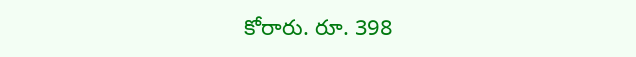కోరారు. రూ. 398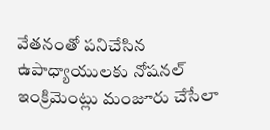వేతనంతో పనిచేసిన ఉపాధ్యాయులకు నోషనల్ ఇంక్రిమెంట్లు మంజూరు చేసేలా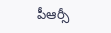పీఆర్సీ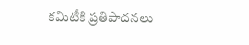కమిటీకి ప్రతిపాదనలు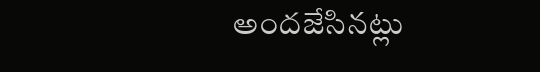అందజేసినట్లు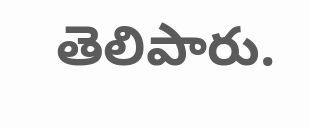తెలిపారు.